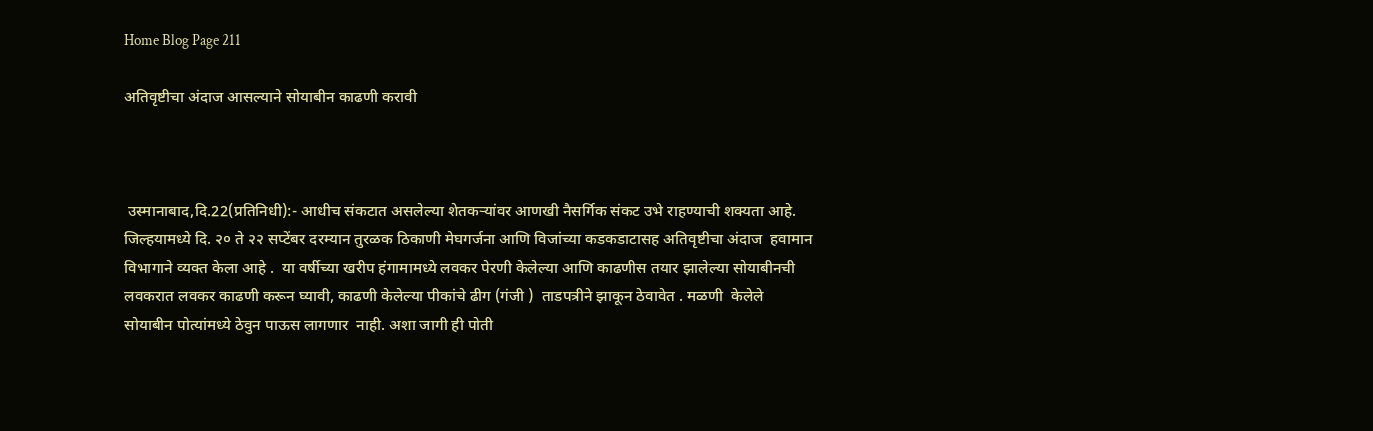Home Blog Page 211

अतिवृष्टीचा अंदाज आसल्याने सोयाबीन काढणी करावी



 उस्मानाबाद,दि.22(प्रतिनिधी):- आधीच संकटात असलेल्या शेतकऱ्यांवर आणखी नैसर्गिक संकट उभे राहण्याची शक्यता आहे. जिल्हयामध्ये दि. २० ते २२ सप्टेंबर दरम्यान तुरळक ठिकाणी मेघगर्जना आणि विजांच्या कडकडाटासह अतिवृष्टीचा अंदाज  हवामान विभागाने व्यक्त केला आहे .  या वर्षीच्या खरीप हंगामामध्ये लवकर पेरणी केलेल्या आणि काढणीस तयार झालेल्या सोयाबीनची  लवकरात लवकर काढणी करून घ्यावी, काढणी केलेल्या पीकांचे ढीग (गंजी )  ताडपत्रीने झाकून ठेवावेत . मळणी  केलेले सोयाबीन पोत्यांमध्ये ठेवुन पाऊस लागणार  नाही. अशा जागी ही पोती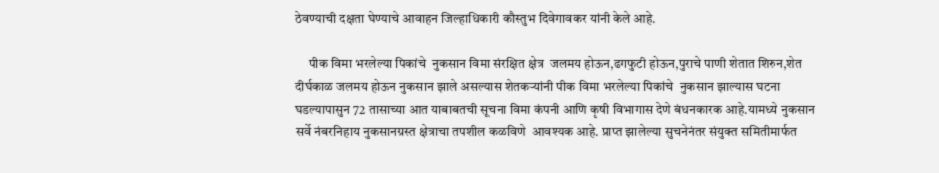ठेवण्याची दक्षता घेण्याचे आवाहन जिल्हाधिकारी कौस्तुभ दिवेगावकर यांनी केले आहे.

     पीक विमा भरलेल्या पिकांचे  नुकसान विमा संरक्षित क्षेत्र  जलमय होऊन,ढगफुटी होऊन,पुराचे पाणी शेतात शिरुन,शेत दीर्घकाळ जलमय होऊन नुकसान झाले असल्यास शेतकऱ्यांनी पीक विमा भरलेल्या पिकांचे  नुकसान झाल्यास घटना घडल्यापासुन 72 तासाच्या आत याबाबतची सूचना विमा कंपनी आणि कृषी विभागास देणे बंधनकारक आहे.यामध्ये नुकसान सर्वे नं‍बरनिहाय नुकसानग्रस्त क्षेत्राचा तपशील कळविणे  आवश्यक आहे. प्राप्त झालेल्या सुचनेनंतर संयुक्त समितीमार्फत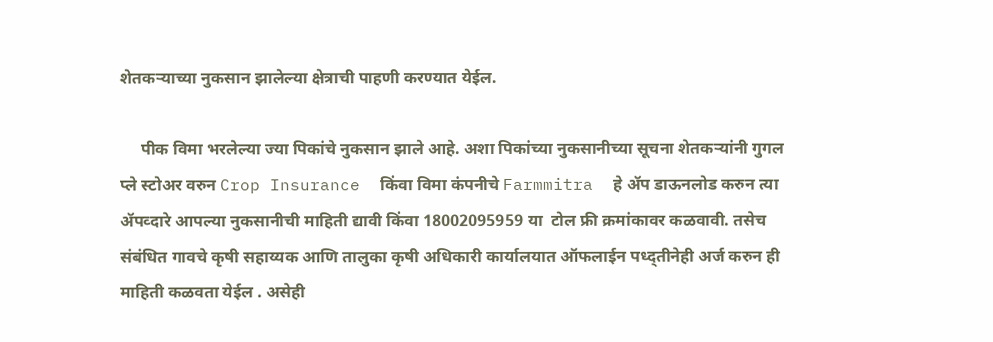शेतकऱ्याच्या नुकसान झालेल्या क्षेत्राची पाहणी करण्यात येईल.

     पीक विमा भरलेल्या ज्या पिकांचे नुकसान झाले आहे. अशा पिकांच्या नुकसानीच्या सूचना शेतकऱ्यांनी गुगल प्ले स्टोअर वरुन Crop Insurance  किंवा विमा कंपनीचे Farmmitra  हे ॲप डाऊनलोड करुन त्या ॲपव्दारे आपल्या नुकसानीची माहिती द्यावी किंवा 18002095959 या  टोल फ्री क्रमांकावर कळवावी. तसेच संबंधित गावचे कृषी सहाय्यक आणि तालुका कृषी अधिकारी कार्यालयात ऑफलाईन पध्द्तीनेही अर्ज करुन ही माहिती कळवता येईल . असेही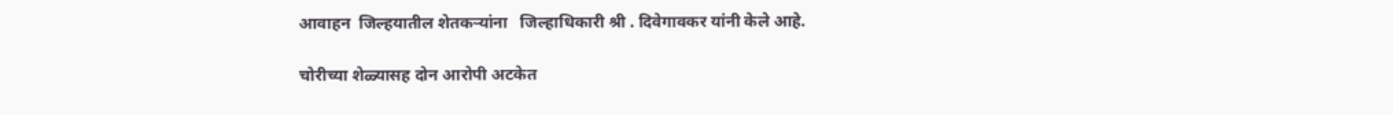आवाहन  जिल्हयातील शेतकऱ्यांना   जिल्हाधिकारी श्री . दिवेगावकर यांनी केले आहे.

चोरीच्या शेळ्यासह दोन आरोपी अटकेत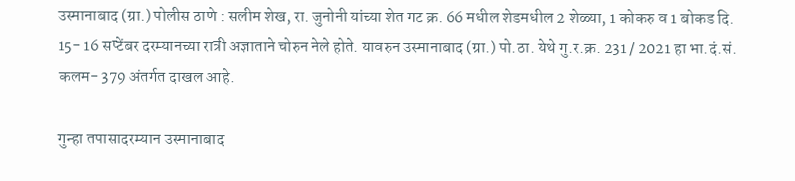उस्मानाबाद (ग्रा.) पोलीस ठाणे : सलीम शेख, रा. जुनोनी यांच्या शेत गट क्र. 66 मधील शेडमधील 2 शेळ्या, 1 कोकरु व 1 बोकड दि. 15- 16 सप्टेंबर दरम्यानच्या रात्री अज्ञाताने चोरुन नेले होते. यावरुन उस्मानाबाद (ग्रा.) पो.ठा. येथे गु.र.क्र. 231 / 2021 हा भा.दं.सं. कलम- 379 अंतर्गत दाखल आहे.

गुन्हा तपासादरम्यान उस्मानाबाद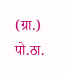(ग्रा.) पो.ठा.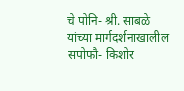चे पोनि- श्री. साबळे यांच्या मार्गदर्शनाखालील सपोफौ- किशोर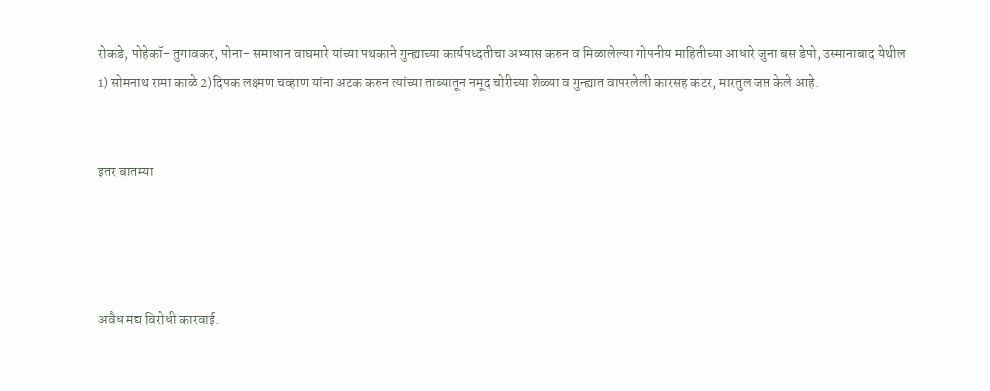रोकडे, पोहेकॉ- तुगावकर, पोना- समाधान वाघमारे यांच्या पथकाने गुन्ह्याच्या कार्यपध्दतीचा अभ्यास करुन व मिळालेल्या गोपनीय माहितीच्या आधारे जुना बस डेपो, उस्मानाबाद येथील 1) सोमनाथ रामा काळे 2)दिपक लक्ष्मण चव्हाण यांना अटक करुन त्यांच्या ताब्यातून नमूद चोरीच्या शेळ्या व गुन्ह्यात वापरलेली कारसह कटर, मारतुल जप्त केले आहे.


इतर बातम्या




अवैध मद्य विरोधी कारवाई.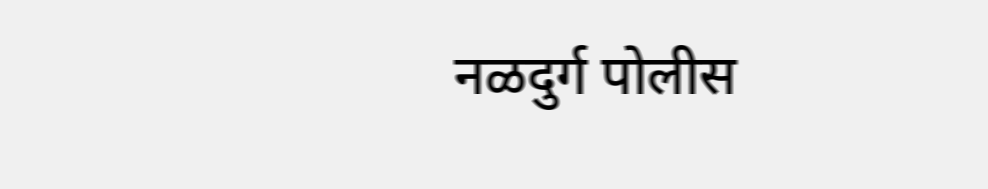नळदुर्ग पोलीस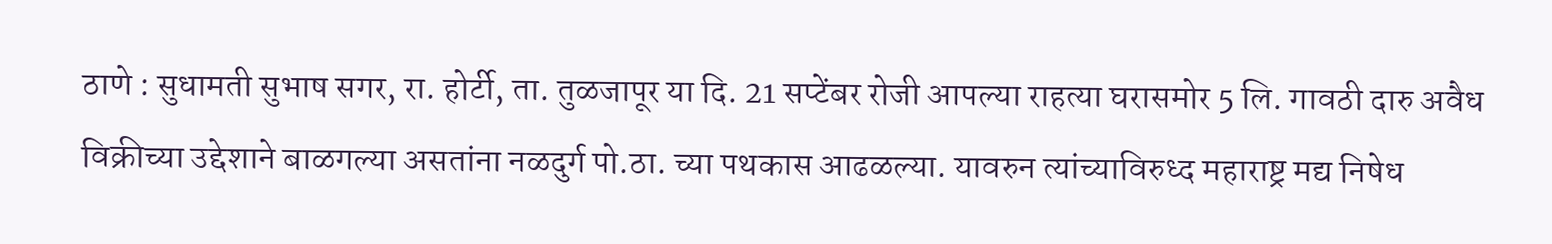ठाणे : सुधामती सुभाष सगर, रा. होर्टी, ता. तुळजापूर या दि. 21 सप्टेंबर रोजी आपल्या राहत्या घरासमोर 5 लि. गावठी दारु अवैध विक्रीच्या उद्देशाने बाळगल्या असतांना नळदुर्ग पो.ठा. च्या पथकास आढळल्या. यावरुन त्यांच्याविरुध्द महाराष्ट्र मद्य निषेध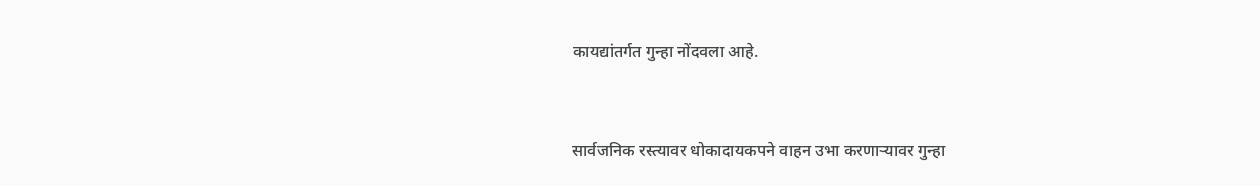कायद्यांतर्गत गुन्हा नोंदवला आहे.


सार्वजनिक रस्त्यावर धोकादायकपने वाहन उभा करणाऱ्यावर गुन्हा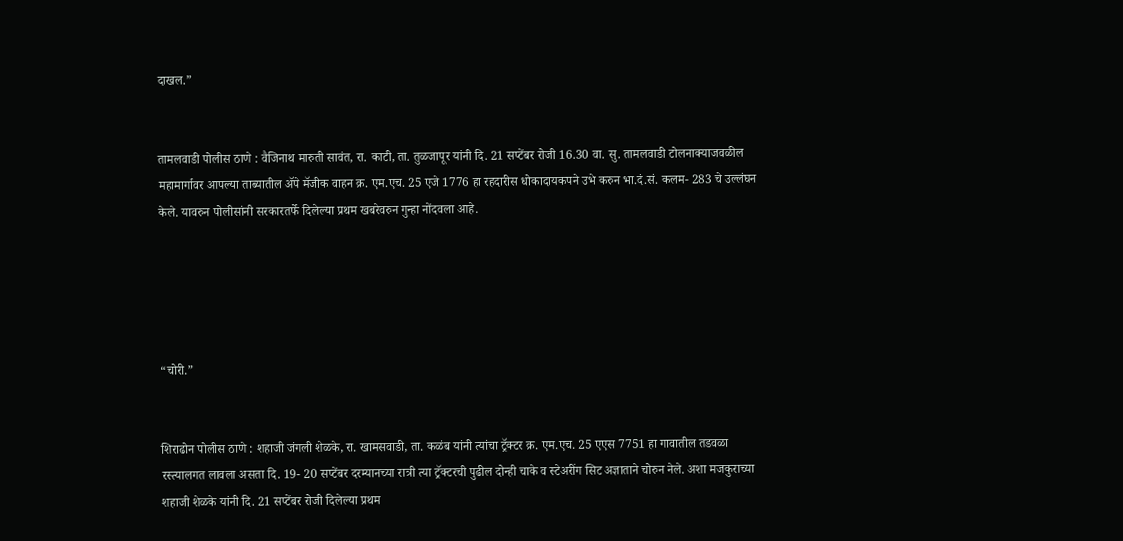दाखल.”


तामलवाडी पोलीस ठाणे : वैजिनाथ मारुती सावंत, रा. काटी, ता. तुळजापूर यांनी दि. 21 सप्टेंबर रोजी 16.30 वा. सु. तामलवाडी टोलनाक्याजवळील महामार्गावर आपल्या ताब्यातील ॲपे मॅजीक वाहन क्र. एम.एच. 25 एजे 1776 हा रहदारीस धोकादायकपने उभे करुन भा.दं.सं. कलम- 283 चे उल्लंघन केले. यावरुन पोलीसांनी सरकारतर्फे दिलेल्या प्रथम खबरेवरुन गुन्हा नोंदवला आहे.





“चोरी.”


शिराढोन पोलीस ठाणे : शहाजी जंगली शेळके, रा. खामसवाडी, ता. कळंब यांनी त्यांचा ट्रॅक्टर क्र. एम.एच. 25 एएस 7751 हा गावातील तडवळा रस्त्यालगत लावला असता दि. 19- 20 सप्टेंबर दरम्यानच्या रात्री त्या ट्रॅक्टरची पुढील दोन्ही चाके व स्टेअरींग सिट अज्ञाताने चोरुन नेले. अशा मजकुराच्या शहाजी शेळके यांनी दि. 21 सप्टेंबर रोजी दिलेल्या प्रथम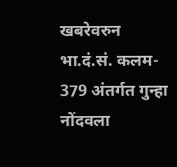खबरेवरुन भा.दं.सं. कलम- 379 अंतर्गत गुन्हा नोंदवला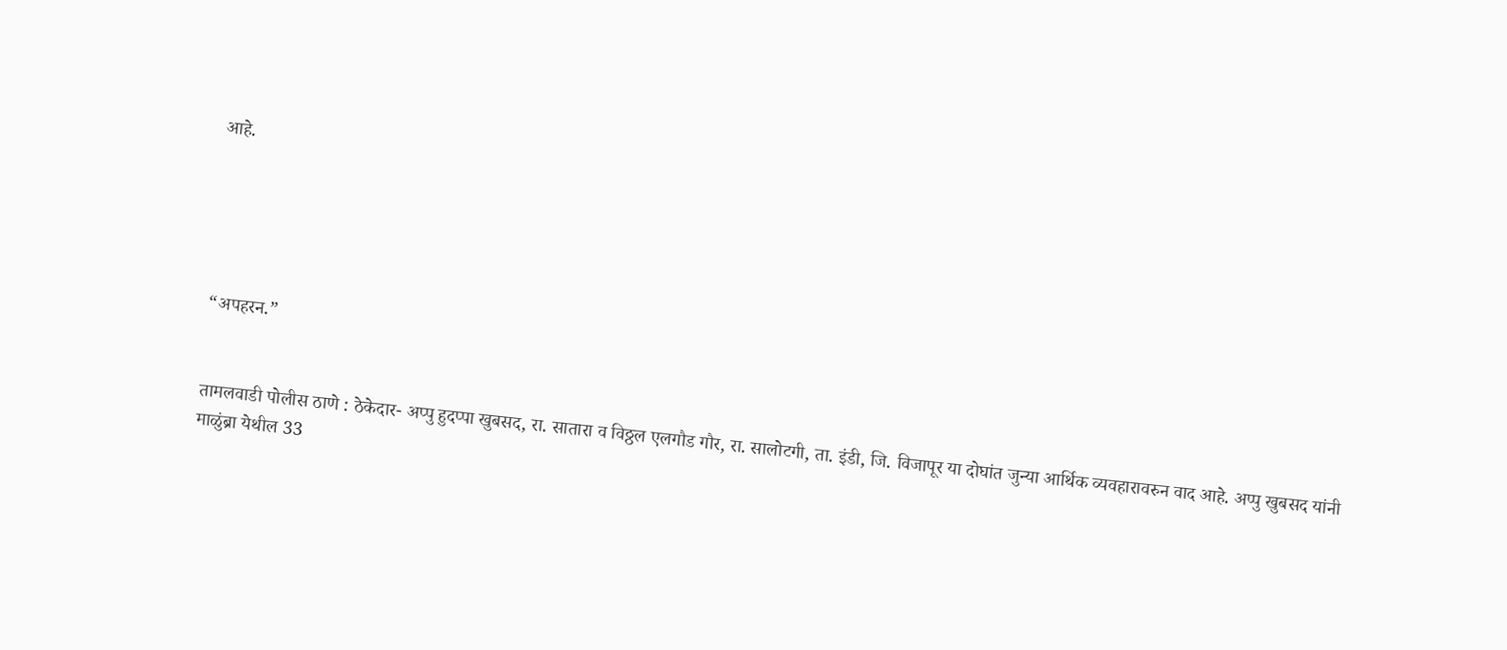आहे.





“अपहरन.”


तामलवाडी पोलीस ठाणे : ठेकेदार- अप्पु हुदप्पा खुबसद, रा. सातारा व विठ्ठल एलगौड गौर, रा. सालोटगी, ता. इंडी, जि. विजापूर या दोघांत जुन्या आर्थिक व्यवहारावरुन वाद आहे. अप्पु खुबसद यांनी माळुंब्रा येथील 33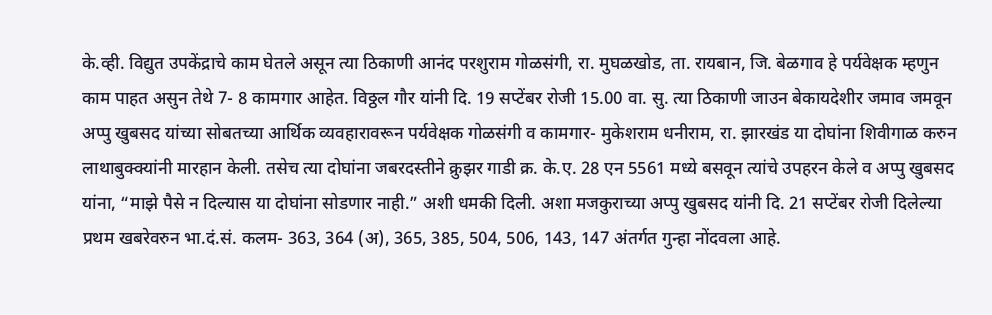के.व्ही. विद्युत उपकेंद्राचे काम घेतले असून त्या ठिकाणी आनंद परशुराम गोळसंगी, रा. मुघळखोड, ता. रायबान, जि. बेळगाव हे पर्यवेक्षक म्हणुन काम पाहत असुन तेथे 7- 8 कामगार आहेत. विठ्ठल गौर यांनी दि. 19 सप्टेंबर रोजी 15.00 वा. सु. त्या ठिकाणी जाउन बेकायदेशीर जमाव जमवून अप्पु खुबसद यांच्या सोबतच्या आर्थिक व्यवहारावरून पर्यवेक्षक गोळसंगी व कामगार- मुकेशराम धनीराम, रा. झारखंड या दोघांना शिवीगाळ करुन लाथाबुक्क्यांनी मारहान केली. तसेच त्या दोघांना जबरदस्तीने क्रुझर गाडी क्र. के.ए. 28 एन 5561 मध्ये बसवून त्यांचे उपहरन केले व अप्पु खुबसद यांना, “माझे पैसे न दिल्यास या दोघांना सोडणार नाही.” अशी धमकी दिली. अशा मजकुराच्या अप्पु खुबसद यांनी दि. 21 सप्टेंबर रोजी दिलेल्या प्रथम खबरेवरुन भा.दं.सं. कलम- 363, 364 (अ), 365, 385, 504, 506, 143, 147 अंतर्गत गुन्हा नोंदवला आहे.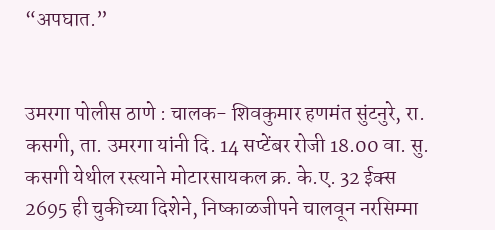“अपघात.”


उमरगा पोलीस ठाणे : चालक- शिवकुमार हणमंत सुंटनुरे, रा. कसगी, ता. उमरगा यांनी दि. 14 सप्टेंबर रोजी 18.00 वा. सु. कसगी येथील रस्त्याने मोटारसायकल क्र. के.ए. 32 ईक्स 2695 ही चुकीच्या दिशेने, निष्काळजीपने चालवून नरसिम्मा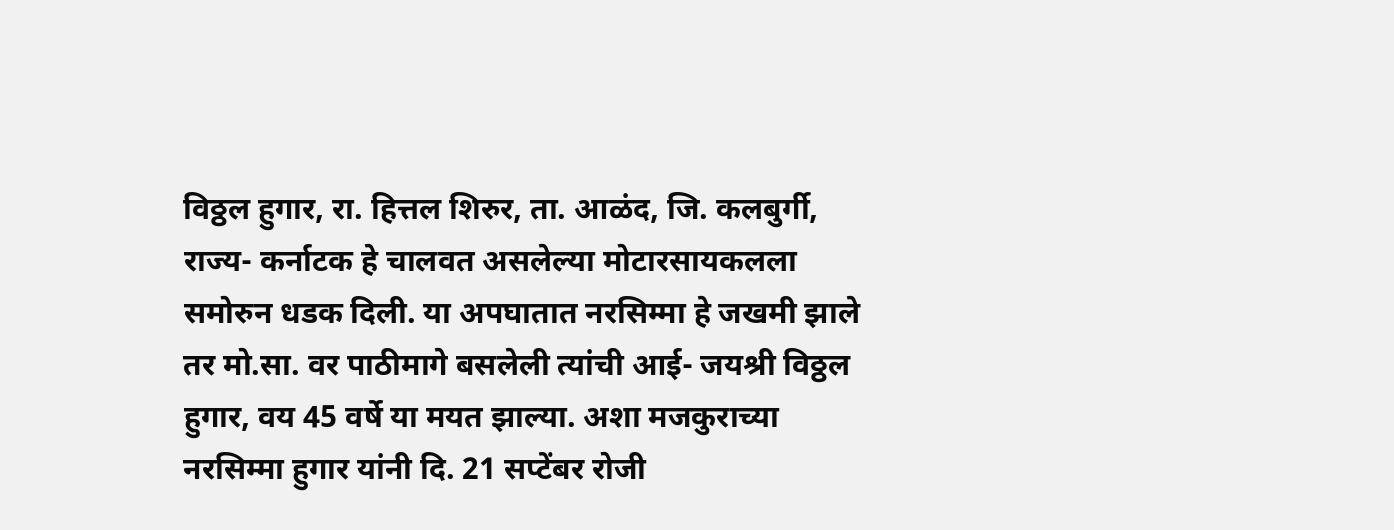विठ्ठल हुगार, रा. हित्तल शिरुर, ता. आळंद, जि. कलबुर्गी, राज्य- कर्नाटक हे चालवत असलेल्या मोटारसायकलला समोरुन धडक दिली. या अपघातात नरसिम्मा हे जखमी झाले तर मो.सा. वर पाठीमागे बसलेली त्यांची आई- जयश्री विठ्ठल हुगार, वय 45 वर्षे या मयत झाल्या. अशा मजकुराच्या नरसिम्मा हुगार यांनी दि. 21 सप्टेंबर रोजी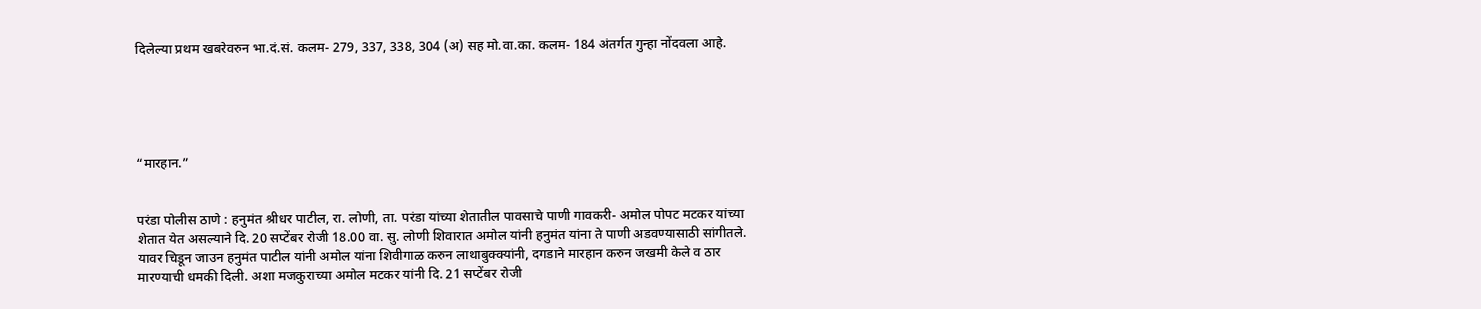दिलेल्या प्रथम खबरेवरुन भा.दं.सं. कलम- 279, 337, 338, 304 (अ) सह मो.वा.का. कलम- 184 अंतर्गत गुन्हा नोंदवला आहे.





“मारहान.”


परंडा पोलीस ठाणे : हनुमंत श्रीधर पाटील, रा. लोणी, ता. परंडा यांच्या शेतातील पावसाचे पाणी गावकरी- अमोल पोपट मटकर यांच्या शेतात येत असल्याने दि. 20 सप्टेंबर रोजी 18.00 वा. सु. लोणी शिवारात अमोल यांनी हनुमंत यांना ते पाणी अडवण्यासाठी सांगीतले. यावर चिडून जाउन हनुमंत पाटील यांनी अमोल यांना शिवीगाळ करुन लाथाबुक्क्यांनी, दगडाने मारहान करुन जखमी केले व ठार मारण्याची धमकी दिली. अशा मजकुराच्या अमोल मटकर यांनी दि. 21 सप्टेंबर रोजी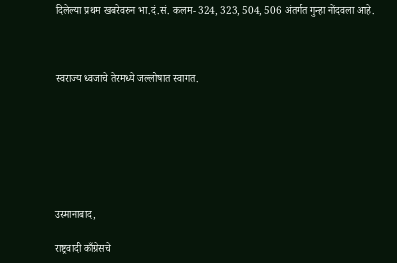दिलेल्या प्रथम खबरेवरुन भा.दं.सं. कलम- 324, 323, 504, 506 अंतर्गत गुन्हा नोंदवला आहे.



स्वराज्य ध्वजाचे तेरमध्ये जल्लोषात स्वागत.







उस्मानाबाद,

राष्ट्रवादी काँग्रेसचे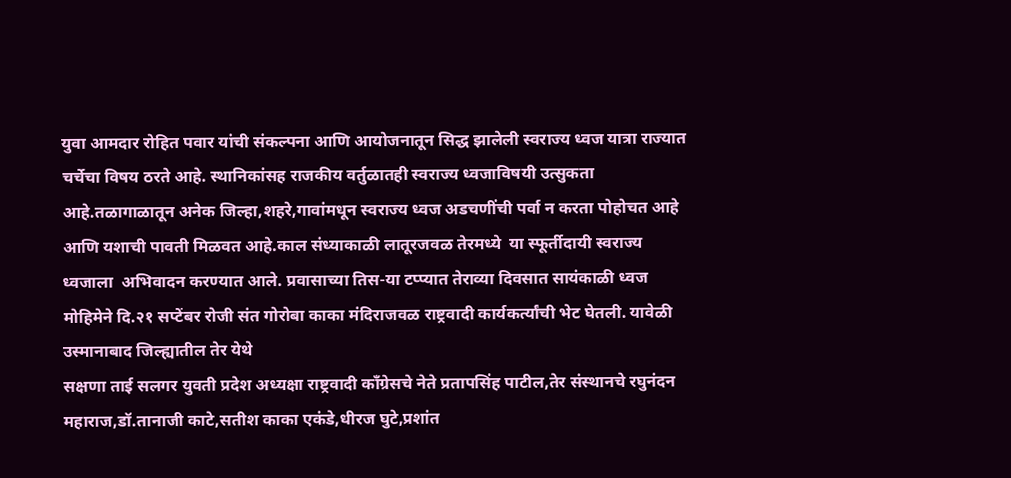युवा आमदार रोहित पवार यांची संकल्पना आणि आयोजनातून सिद्ध झालेली स्वराज्य ध्वज यात्रा राज्यात चर्चेचा विषय ठरते आहे. स्थानिकांसह राजकीय वर्तुळातही स्वराज्य ध्वजाविषयी उत्सुकता आहे.तळागाळातून अनेक जिल्हा,शहरे,गावांमधून स्वराज्य ध्वज अडचणींची पर्वा न करता पोहोचत आहे आणि यशाची पावती मिळवत आहे.काल संध्याकाळी लातूरजवळ तेरमध्ये  या स्फूर्तीदायी स्वराज्य ध्वजाला  अभिवादन करण्यात आले. प्रवासाच्या तिस-या टप्प्यात तेराव्या दिवसात सायंकाळी ध्वज मोहिमेने दि.२१ सप्टेंबर रोजी संत गोरोबा काका मंदिराजवळ राष्ट्रवादी कार्यकर्त्यांची भेट घेतली. यावेळी उस्मानाबाद जिल्ह्यातील तेर येथे
सक्षणा ताई सलगर युवती प्रदेश अध्यक्षा राष्ट्रवादी काँग्रेसचे नेते प्रतापसिंह पाटील,तेर संस्थानचे रघुनंदन महाराज,डॉ.तानाजी काटे,सतीश काका एकंडे,धीरज घुटे,प्रशांत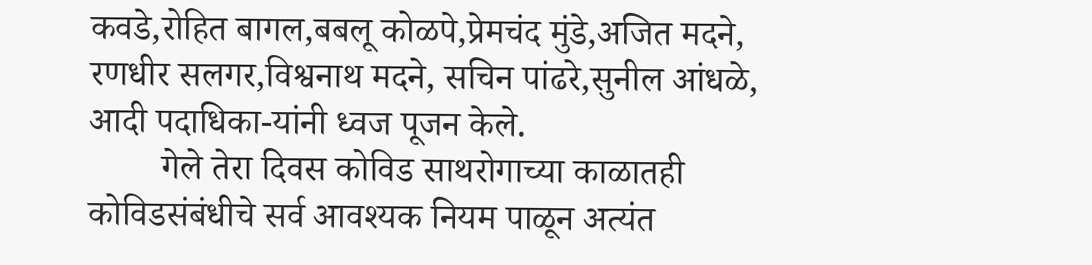कवडे,रोहित बागल,बबलू कोळपे,प्रेमचंद मुंडे,अजित मदने, रणधीर सलगर,विश्वनाथ मदने, सचिन पांढरे,सुनील आंधळे, आदी पदाधिका-यांनी ध्वज पूजन केले.
        गेले तेरा दिवस कोविड साथरोगाच्या काळातही कोविडसंबंधीचे सर्व आवश्यक नियम पाळून अत्यंत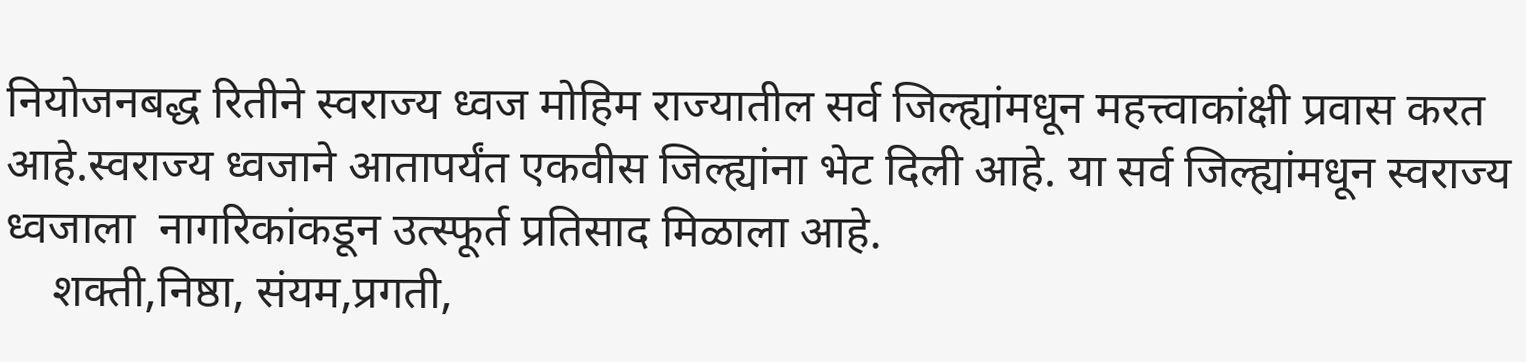नियोजनबद्ध रितीने स्वराज्य ध्वज मोहिम राज्यातील सर्व जिल्ह्यांमधून महत्त्वाकांक्षी प्रवास करत आहे.स्वराज्य ध्वजाने आतापर्यंत एकवीस जिल्ह्यांना भेट दिली आहे. या सर्व जिल्ह्यांमधून स्वराज्य ध्वजाला  नागरिकांकडून उत्स्फूर्त प्रतिसाद मिळाला आहे.
    शक्ती,निष्ठा, संयम,प्रगती,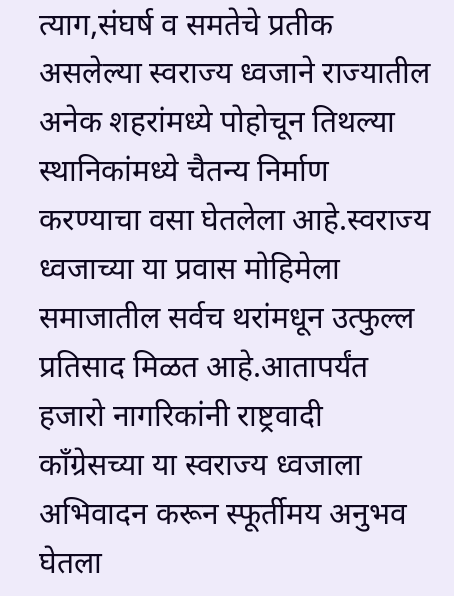त्याग,संघर्ष व समतेचे प्रतीक असलेल्या स्वराज्य ध्वजाने राज्यातील अनेक शहरांमध्ये पोहोचून तिथल्या स्थानिकांमध्ये चैतन्य निर्माण करण्याचा वसा घेतलेला आहे.स्वराज्य ध्वजाच्या या प्रवास मोहिमेला समाजातील सर्वच थरांमधून उत्फुल्ल प्रतिसाद मिळत आहे.आतापर्यंत हजारो नागरिकांनी राष्ट्रवादी काँग्रेसच्या या स्वराज्य ध्वजाला अभिवादन करून स्फूर्तीमय अनुभव घेतला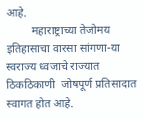आहे.
         महाराष्ट्राच्या तेजोमय इतिहासाचा वारसा सांगणा-या स्वराज्य ध्वजाचे राज्यात ठिकठिकाणी  जोषपूर्ण प्रतिसादात स्वागत होत आहे.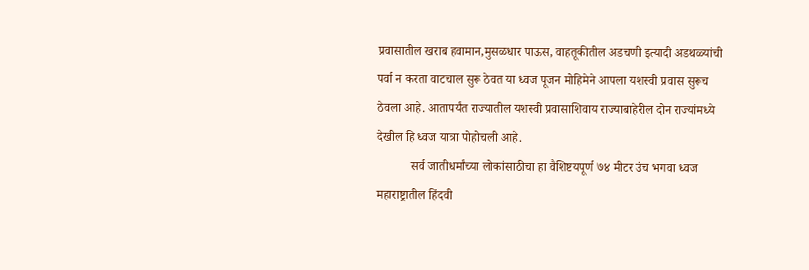प्रवासातील खराब हवामान,मुसळधार पाऊस, वाहतूकीतील अडचणी इत्यादी अडथळ्यांची पर्वा न करता वाटचाल सुरू ठेवत या ध्वज पूजन मोहिमेने आपला यशस्वी प्रवास सुरूच ठेवला आहे. आतापर्यंत राज्यातील यशस्वी प्रवासाशिवाय राज्याबाहेरील दोन राज्यांमध्ये देखील हि ध्वज यात्रा पोहोचली आहे.
           सर्व जातीधर्मांच्या लोकांसाठीचा हा वैशिष्टयपूर्ण ७४ मीटर उंच भगवा ध्वज महाराष्ट्रातील हिंदवी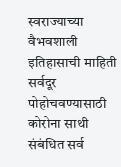स्वराज्याच्या वैभवशाली इतिहासाची माहिती सर्वदूर पोहोचवण्यासाठी कोरोना साथी संबंधित सर्व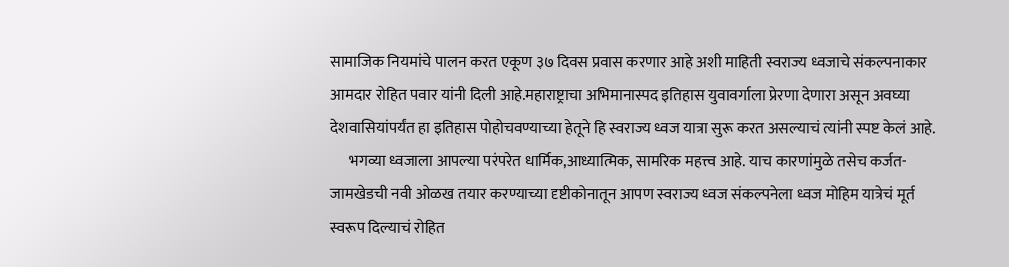सामाजिक नियमांचे पालन करत एकूण ३७ दिवस प्रवास करणार आहे अशी माहिती स्वराज्य ध्वजाचे संकल्पनाकार आमदार रोहित पवार यांनी दिली आहे.महाराष्ट्राचा अभिमानास्पद इतिहास युवावर्गाला प्रेरणा देणारा असून अवघ्या देशवासियांपर्यंत हा इतिहास पोहोचवण्याच्या हेतूने हि स्वराज्य ध्वज यात्रा सुरू करत असल्याचं त्यांनी स्पष्ट केलं आहे.
      भगव्या ध्वजाला आपल्या परंपरेत धार्मिक,आध्यात्मिक, सामरिक महत्त्व आहे. याच कारणांमुळे तसेच कर्जत-जामखेडची नवी ओळख तयार करण्याच्या दृष्टीकोनातून आपण स्वराज्य ध्वज संकल्पनेला ध्वज मोहिम यात्रेचं मूर्त स्वरूप दिल्याचं रोहित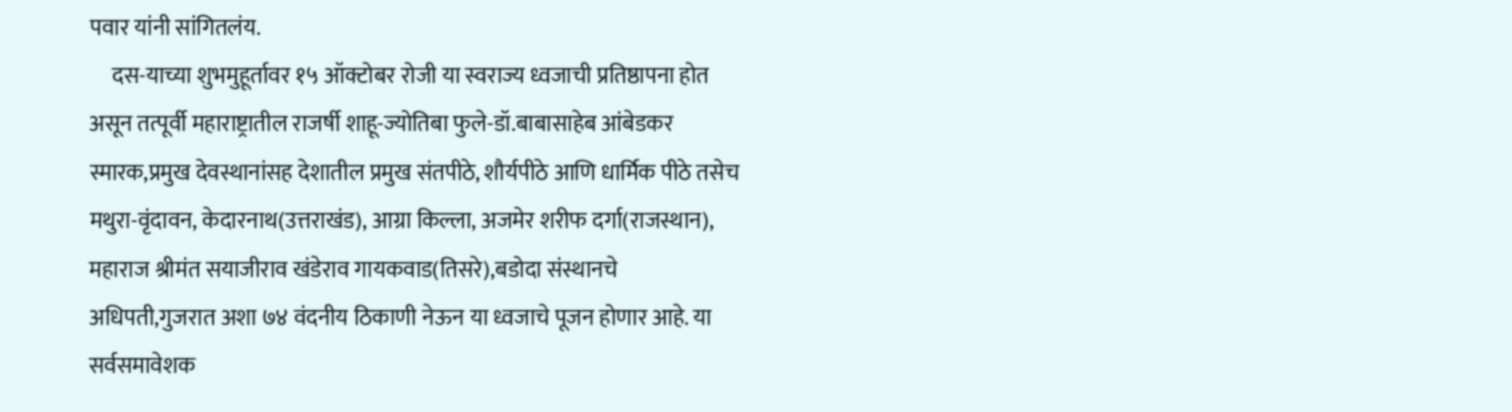पवार यांनी सांगितलंय.
     दस-याच्या शुभमुहूर्तावर १५ ऑक्टोबर रोजी या स्वराज्य ध्वजाची प्रतिष्ठापना होत असून तत्पूर्वी महाराष्ट्रातील राजर्षी शाहू-ज्योतिबा फुले-डॉ.बाबासाहेब आंबेडकर स्मारक,प्रमुख देवस्थानांसह देशातील प्रमुख संतपीठे, शौर्यपीठे आणि धार्मिक पीठे तसेच मथुरा-वृंदावन, केदारनाथ(उत्तराखंड), आग्रा किल्ला, अजमेर शरीफ दर्गा(राजस्थान), महाराज श्रीमंत सयाजीराव खंडेराव गायकवाड(तिसरे),बडोदा संस्थानचे अधिपती,गुजरात अशा ७४ वंदनीय ठिकाणी नेऊन या ध्वजाचे पूजन होणार आहे. या सर्वसमावेशक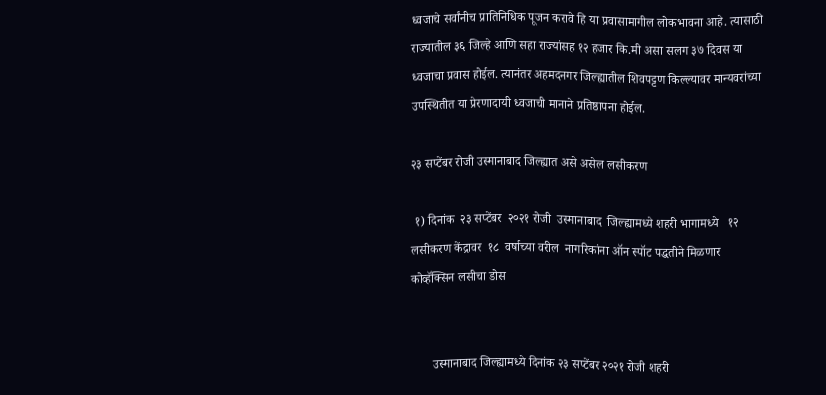ध्वजाचे सर्वांनीच प्रातिनिधिक पूजन करावे हि या प्रवासामागील लोकभावना आहे. त्यासाठी राज्यातील ३६ जिल्हे आणि सहा राज्यांसह १२ हजार कि.मी असा सलग ३७ दिवस या ध्वजाचा प्रवास होईल. त्यानंतर अहमदनगर जिल्ह्यातील शिवपट्टण किल्ल्यावर मान्यवरांच्या उपस्थितीत या प्रेरणादायी ध्वजाची मानाने प्रतिष्ठापना होईल.

२३ सप्टेंबर रोजी उस्मानाबाद जिल्ह्यात असे असेल लसीकरण

 १) दिनांक  २३ सप्टेंबर  २०२१ रोजी  उस्मानाबाद  जिल्ह्यामध्ये शहरी भागामध्ये   १२  लसीकरण केंद्रावर  १८  वर्षाच्या वरील  नागरिकांना ऑन स्पॉट पद्धतीने मिळणार कोव्हॅक्सिन लसीचा डोस


       उस्मानाबाद जिल्ह्यामध्ये दिनांक २३ सप्टेंबर २०२१ रोजी शहरी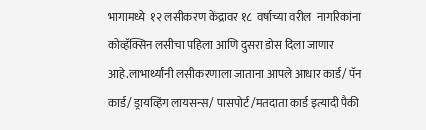भागामध्ये  १२ लसीकरण केंद्रावर १८  वर्षाच्या वरील  नागरिकांना कोव्हॅक्सिन लसीचा पहिला आणि दुसरा डोस दिला जाणार आहे.लाभार्थ्यांनी लसीकरणाला जाताना आपले आधार कार्ड/ पॅन कार्ड/ ड्रायव्हिंग लायसन्स/ पासपोर्ट /मतदाता कार्ड इत्यादी पैकी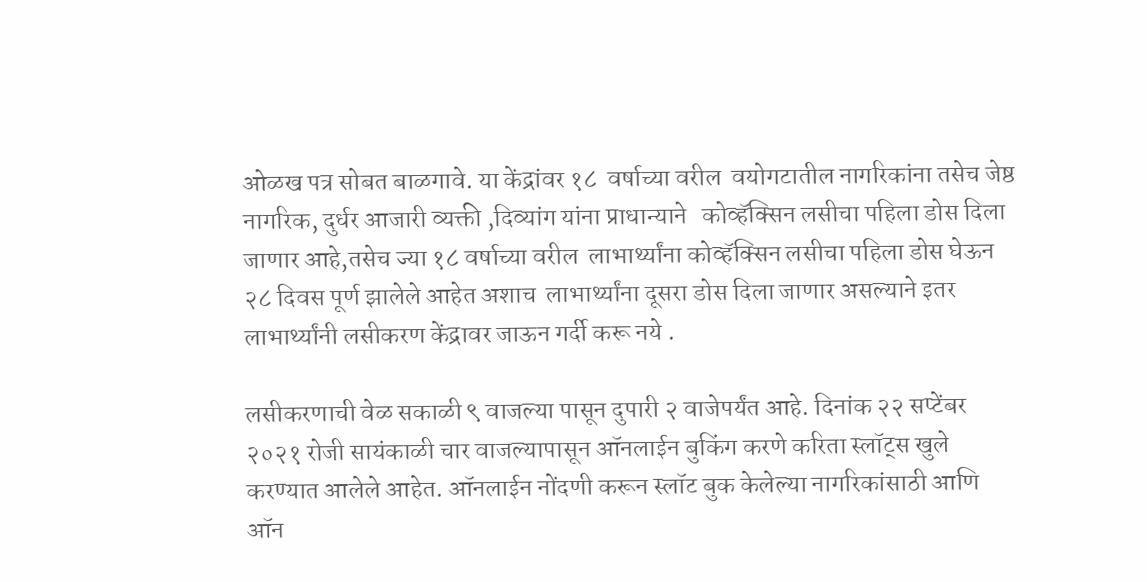ओळख पत्र सोबत बाळगावे. या केंद्रांवर १८  वर्षाच्या वरील  वयोगटातील नागरिकांना तसेच जेष्ठ नागरिक, दुर्धर आजारी व्यक्ती ,दिव्यांग यांना प्राधान्याने   कोव्हॅक्सिन लसीचा पहिला डोस दिला जाणार आहे,तसेच ज्या १८ वर्षाच्या वरील  लाभार्थ्यांना कोव्हॅक्सिन लसीचा पहिला डोस घेऊन २८ दिवस पूर्ण झालेले आहेत अशाच  लाभार्थ्यांना दूसरा डोस दिला जाणार असल्याने इतर लाभार्थ्यांनी लसीकरण केंद्रावर जाऊन गर्दी करू नये .

लसीकरणाची वेळ सकाळी ९ वाजल्या पासून दुपारी २ वाजेपर्यंत आहे. दिनांक २२ सप्टेंबर २०२१ रोजी सायंकाळी चार वाजल्यापासून ऑनलाईन बुकिंग करणे करिता स्लॉट्स खुले करण्यात आलेले आहेत. ऑनलाईन नोंदणी करून स्लॉट बुक केलेल्या नागरिकांसाठी आणि ऑन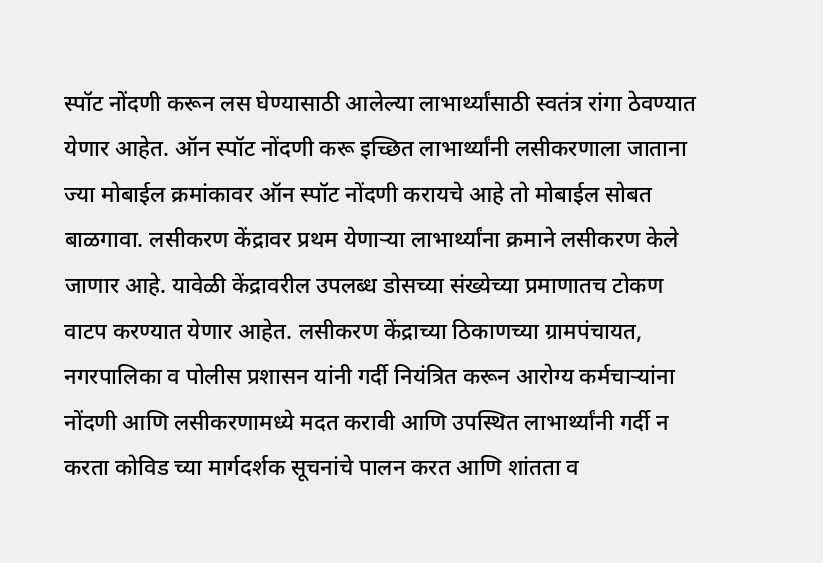स्पॉट नोंदणी करून लस घेण्यासाठी आलेल्या लाभार्थ्यांसाठी स्वतंत्र रांगा ठेवण्यात येणार आहेत. ऑन स्पॉट नोंदणी करू इच्छित लाभार्थ्यांनी लसीकरणाला जाताना ज्या मोबाईल क्रमांकावर ऑन स्पॉट नोंदणी करायचे आहे तो मोबाईल सोबत बाळगावा. लसीकरण केंद्रावर प्रथम येणाऱ्या लाभार्थ्यांना क्रमाने लसीकरण केले जाणार आहे. यावेळी केंद्रावरील उपलब्ध डोसच्या संख्येच्या प्रमाणातच टोकण वाटप करण्यात येणार आहेत. लसीकरण केंद्राच्या ठिकाणच्या ग्रामपंचायत, नगरपालिका व पोलीस प्रशासन यांनी गर्दी नियंत्रित करून आरोग्य कर्मचाऱ्यांना नोंदणी आणि लसीकरणामध्ये मदत करावी आणि उपस्थित लाभार्थ्यांनी गर्दी न करता कोविड च्या मार्गदर्शक सूचनांचे पालन करत आणि शांतता व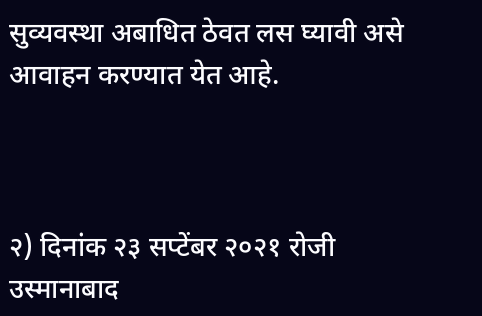सुव्यवस्था अबाधित ठेवत लस घ्यावी असे आवाहन करण्यात येत आहे.



२) दिनांक २३ सप्टेंबर २०२१ रोजी  उस्मानाबाद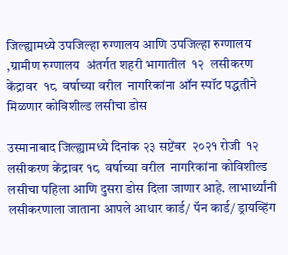जिल्ह्यामध्ये उपजिल्हा रुग्णालय आणि उपजिल्हा रुग्णालय ,ग्रामीण रुग्णालय  अंतर्गत शहरी भागातील  १२  लसीकरण केंद्रावर  १८  वर्षाच्या वरील  नागरिकांना ऑन स्पॉट पद्धतीने मिळणार कोविशील्ड लसीचा डोस

उस्मानाबाद जिल्ह्यामध्ये दिनांक २३ सप्टेंबर  २०२१ रोजी  १२ लसीकरण केंद्रावर १८  वर्षाच्या वरील  नागरिकांना कोविशील्ड लसीचा पहिला आणि दुसरा डोस दिला जाणार आहे. लाभार्थ्यांनी लसीकरणाला जाताना आपले आधार कार्ड/ पॅन कार्ड/ ड्रायव्हिंग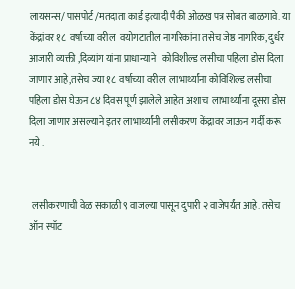लायसन्स/ पासपोर्ट /मतदाता कार्ड इत्यादी पैकी ओळख पत्र सोबत बाळगावे. या केंद्रांवर १८  वर्षाच्या वरील  वयोगटातील नागरिकांना तसेच जेष्ठ नागरिक, दुर्धर आजारी व्यक्ती ,दिव्यांग यांना प्राधान्याने   कोविशील्ड लसीचा पहिला डोस दिला जाणार आहे,तसेच ज्या १८  वर्षाच्या वरील  लाभार्थ्यांना कोविशिल्ड लसीचा पहिला डोस घेऊन ८४ दिवस पूर्ण झालेले आहेत अशाच  लाभार्थ्यांना दूसरा डोस दिला जाणार असल्याने इतर लाभार्थ्यांनी लसीकरण केंद्रावर जाऊन गर्दी करू नये .


 लसीकरणाची वेळ सकाळी ९ वाजल्या पासून दुपारी २ वाजेपर्यंत आहे. तसेच ऑन स्पॉट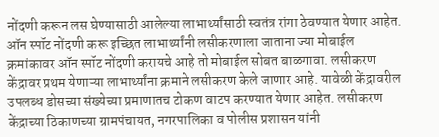नोंदणी करून लस घेण्यासाठी आलेल्या लाभार्थ्यांसाठी स्वतंत्र रांगा ठेवण्यात येणार आहेत. ऑन स्पॉट नोंदणी करू इच्छित लाभार्थ्यांनी लसीकरणाला जाताना ज्या मोबाईल क्रमांकावर ऑन स्पॉट नोंदणी करायचे आहे तो मोबाईल सोबत बाळगावा. लसीकरण केंद्रावर प्रथम येणाऱ्या लाभार्थ्यांना क्रमाने लसीकरण केले जाणार आहे. यावेळी केंद्रावरील उपलब्ध डोसच्या संख्येच्या प्रमाणातच टोकण वाटप करण्यात येणार आहेत. लसीकरण केंद्राच्या ठिकाणच्या ग्रामपंचायत, नगरपालिका व पोलीस प्रशासन यांनी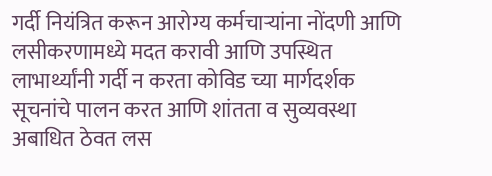गर्दी नियंत्रित करून आरोग्य कर्मचाऱ्यांना नोंदणी आणि लसीकरणामध्ये मदत करावी आणि उपस्थित लाभार्थ्यांनी गर्दी न करता कोविड च्या मार्गदर्शक सूचनांचे पालन करत आणि शांतता व सुव्यवस्था अबाधित ठेवत लस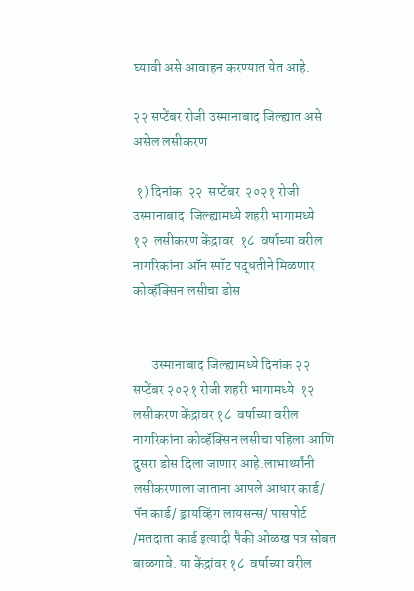घ्यावी असे आवाहन करण्यात येत आहे.

२२ सप्टेंबर रोजी उस्मानाबाद जिल्ह्यात असे असेल लसीकरण

 १) दिनांक  २२  सप्टेंबर  २०२१ रोजी  उस्मानाबाद  जिल्ह्यामध्ये शहरी भागामध्ये   १२  लसीकरण केंद्रावर  १८  वर्षाच्या वरील  नागरिकांना ऑन स्पॉट पद्धतीने मिळणार कोव्हॅक्सिन लसीचा डोस


       उस्मानाबाद जिल्ह्यामध्ये दिनांक २२ सप्टेंबर २०२१ रोजी शहरी भागामध्ये  १२ लसीकरण केंद्रावर १८  वर्षाच्या वरील  नागरिकांना कोव्हॅक्सिन लसीचा पहिला आणि दुसरा डोस दिला जाणार आहे.लाभार्थ्यांनी लसीकरणाला जाताना आपले आधार कार्ड/ पॅन कार्ड/ ड्रायव्हिंग लायसन्स/ पासपोर्ट /मतदाता कार्ड इत्यादी पैकी ओळख पत्र सोबत बाळगावे. या केंद्रांवर १८  वर्षाच्या वरील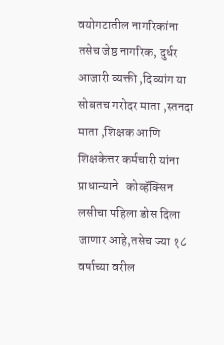वयोगटातील नागरिकांना तसेच जेष्ठ नागरिक, दुर्धर आजारी व्यक्ती ,दिव्यांग या सोबतच गरोदर माता ,स्तनदा माता ,शिक्षक आणि शिक्षकेत्तर कर्मचारी यांना प्राधान्याने   कोव्हॅक्सिन लसीचा पहिला डोस दिला जाणार आहे,तसेच ज्या १८ वर्षाच्या वरील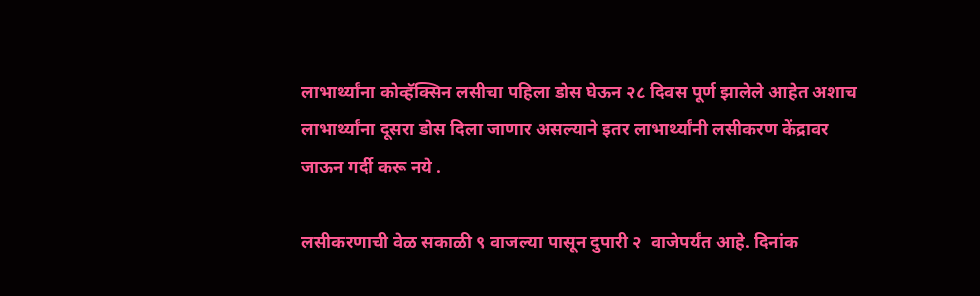लाभार्थ्यांना कोव्हॅक्सिन लसीचा पहिला डोस घेऊन २८ दिवस पूर्ण झालेले आहेत अशाच  लाभार्थ्यांना दूसरा डोस दिला जाणार असल्याने इतर लाभार्थ्यांनी लसीकरण केंद्रावर जाऊन गर्दी करू नये .

लसीकरणाची वेळ सकाळी ९ वाजल्या पासून दुपारी २  वाजेपर्यंत आहे. दिनांक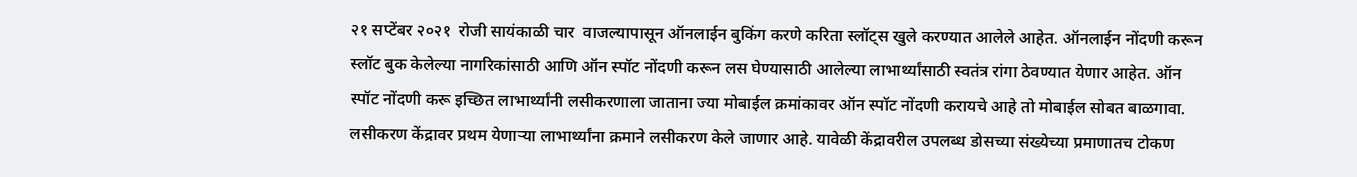२१ सप्टेंबर २०२१  रोजी सायंकाळी चार  वाजल्यापासून ऑनलाईन बुकिंग करणे करिता स्लॉट्स खुले करण्यात आलेले आहेत. ऑनलाईन नोंदणी करून स्लॉट बुक केलेल्या नागरिकांसाठी आणि ऑन स्पॉट नोंदणी करून लस घेण्यासाठी आलेल्या लाभार्थ्यांसाठी स्वतंत्र रांगा ठेवण्यात येणार आहेत. ऑन स्पॉट नोंदणी करू इच्छित लाभार्थ्यांनी लसीकरणाला जाताना ज्या मोबाईल क्रमांकावर ऑन स्पॉट नोंदणी करायचे आहे तो मोबाईल सोबत बाळगावा. लसीकरण केंद्रावर प्रथम येणाऱ्या लाभार्थ्यांना क्रमाने लसीकरण केले जाणार आहे. यावेळी केंद्रावरील उपलब्ध डोसच्या संख्येच्या प्रमाणातच टोकण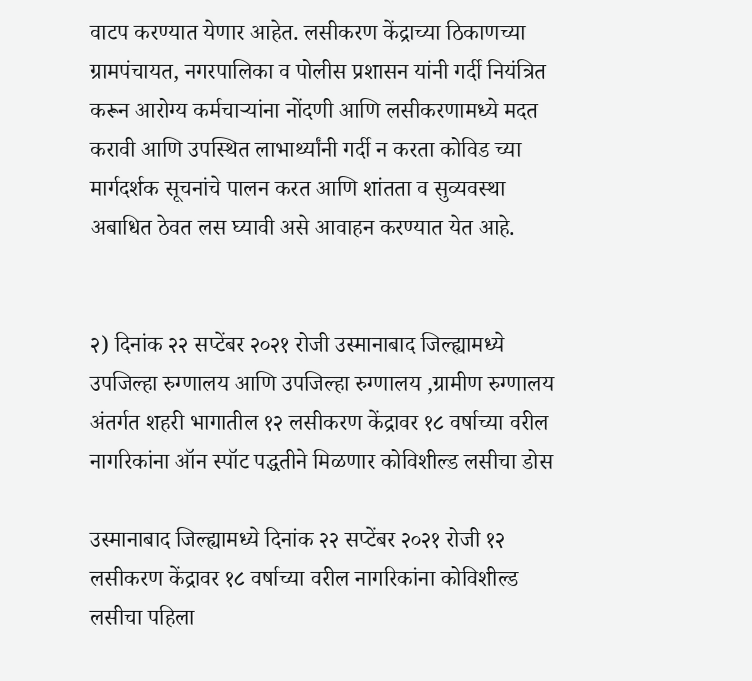वाटप करण्यात येणार आहेत. लसीकरण केंद्राच्या ठिकाणच्या ग्रामपंचायत, नगरपालिका व पोलीस प्रशासन यांनी गर्दी नियंत्रित करून आरोग्य कर्मचाऱ्यांना नोंदणी आणि लसीकरणामध्ये मदत करावी आणि उपस्थित लाभार्थ्यांनी गर्दी न करता कोविड च्या मार्गदर्शक सूचनांचे पालन करत आणि शांतता व सुव्यवस्था अबाधित ठेवत लस घ्यावी असे आवाहन करण्यात येत आहे.


२) दिनांक २२ सप्टेंबर २०२१ रोजी उस्मानाबाद जिल्ह्यामध्ये उपजिल्हा रुग्णालय आणि उपजिल्हा रुग्णालय ,ग्रामीण रुग्णालय अंतर्गत शहरी भागातील १२ लसीकरण केंद्रावर १८ वर्षाच्या वरील नागरिकांना ऑन स्पॉट पद्धतीने मिळणार कोविशील्ड लसीचा डोस

उस्मानाबाद जिल्ह्यामध्ये दिनांक २२ सप्टेंबर २०२१ रोजी १२ लसीकरण केंद्रावर १८ वर्षाच्या वरील नागरिकांना कोविशील्ड लसीचा पहिला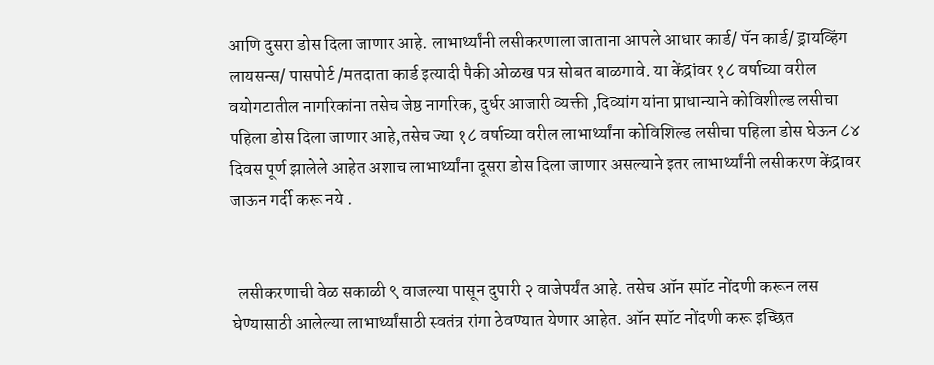आणि दुसरा डोस दिला जाणार आहे. लाभार्थ्यांनी लसीकरणाला जाताना आपले आधार कार्ड/ पॅन कार्ड/ ड्रायव्हिंग लायसन्स/ पासपोर्ट /मतदाता कार्ड इत्यादी पैकी ओळख पत्र सोबत बाळगावे. या केंद्रांवर १८ वर्षाच्या वरील वयोगटातील नागरिकांना तसेच जेष्ठ नागरिक, दुर्धर आजारी व्यक्ती ,दिव्यांग यांना प्राधान्याने कोविशील्ड लसीचा पहिला डोस दिला जाणार आहे,तसेच ज्या १८ वर्षाच्या वरील लाभार्थ्यांना कोविशिल्ड लसीचा पहिला डोस घेऊन ८४ दिवस पूर्ण झालेले आहेत अशाच लाभार्थ्यांना दूसरा डोस दिला जाणार असल्याने इतर लाभार्थ्यांनी लसीकरण केंद्रावर जाऊन गर्दी करू नये .


  लसीकरणाची वेळ सकाळी ९ वाजल्या पासून दुपारी २ वाजेपर्यंत आहे. तसेच ऑन स्पॉट नोंदणी करून लस घेण्यासाठी आलेल्या लाभार्थ्यांसाठी स्वतंत्र रांगा ठेवण्यात येणार आहेत. ऑन स्पॉट नोंदणी करू इच्छित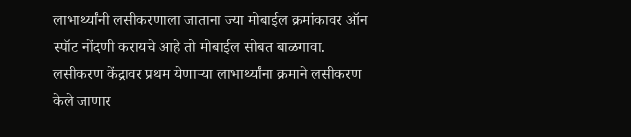लाभार्थ्यांनी लसीकरणाला जाताना ज्या मोबाईल क्रमांकावर ऑन स्पॉट नोंदणी करायचे आहे तो मोबाईल सोबत बाळगावा. लसीकरण केंद्रावर प्रथम येणाऱ्या लाभार्थ्यांना क्रमाने लसीकरण केले जाणार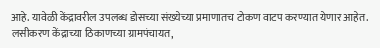आहे. यावेळी केंद्रावरील उपलब्ध डोसच्या संख्येच्या प्रमाणातच टोकण वाटप करण्यात येणार आहेत. लसीकरण केंद्राच्या ठिकाणच्या ग्रामपंचायत,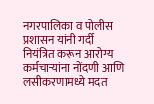नगरपालिका व पोलीस प्रशासन यांनी गर्दी नियंत्रित करून आरोग्य कर्मचाऱ्यांना नोंदणी आणि लसीकरणामध्ये मदत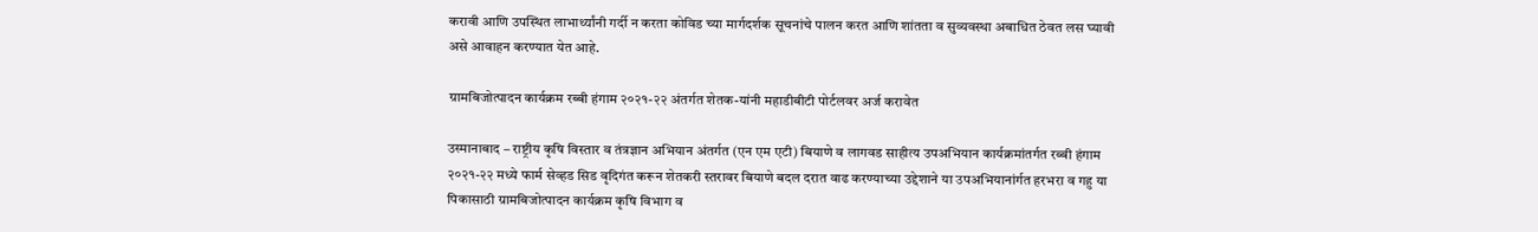करावी आणि उपस्थित लाभार्थ्यांनी गर्दी न करता कोविड च्या मार्गदर्शक सूचनांचे पालन करत आणि शांतता व सुव्यवस्था अबाधित ठेवत लस घ्यावी असे आवाहन करण्यात येत आहे.

ग्रामबिजोत्पादन कार्यक्रम रब्बी हंगाम २०२१-२२ अंतर्गत शेतक-यांनी महाडीबीटी पोर्टलवर अर्ज करावेत

उस्मानाबाद – राष्ट्रीय कृषि विस्तार व तंत्रज्ञान अभियान अंतर्गत (एन एम एटी) बियाणे व लागवड साहीत्य उपअभियान कार्यक्रमांतर्गत रब्बी हंगाम २०२१-२२ मध्ये फार्म सेव्हड सिड वृदिगंत करून शेतकरी स्तरावर बियाणे बदल दरात वाढ करण्याच्या उद्देशाने या उपअभियानांर्गत हरभरा व गहु या पिकासाठी ग्रामबिजोत्पादन कार्यक्रम कृषि विभाग व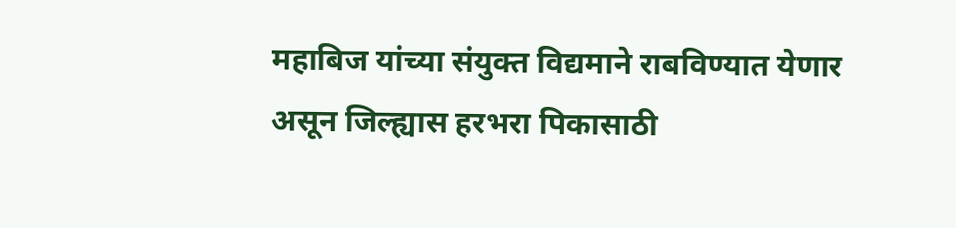महाबिज यांच्या संयुक्त विद्यमाने राबविण्यात येणार असून जिल्ह्यास हरभरा पिकासाठी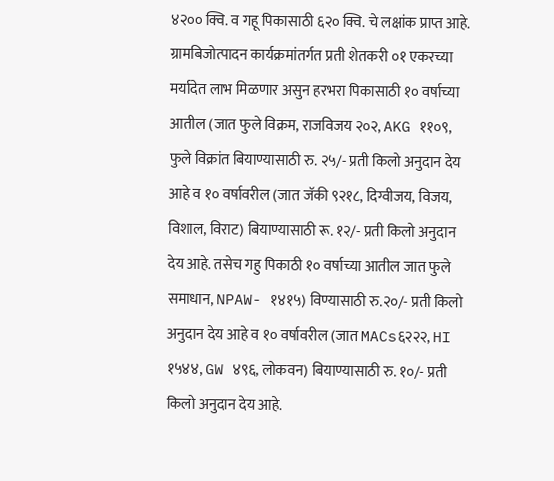४२०० क्वि. व गहू पिकासाठी ६२० क्वि. चे लक्षांक प्राप्त आहे. ग्रामबिजोत्पादन कार्यक्रमांतर्गत प्रती शेतकरी ०१ एकरच्या मर्यादेत लाभ मिळणार असुन हरभरा पिकासाठी १० वर्षाच्या आतील (जात फुले विक्रम, राजविजय २०२, AKG ११०९, फुले विक्रांत बियाण्यासाठी रु. २५/- प्रती किलो अनुदान देय आहे व १० वर्षावरील (जात जॅकी ९२१८, दिग्वीजय, विजय, विशाल, विराट) बियाण्यासाठी रू. १२/- प्रती किलो अनुदान देय आहे. तसेच गहु पिकाठी १० वर्षाच्या आतील जात फुले समाधान, NPAW- १४१५) विण्यासाठी रु.२०/- प्रती किलो अनुदान देय आहे व १० वर्षावरील (जात MACs६२२२, HI १५४४, GW ४९६, लोकवन) बियाण्यासाठी रु. १०/- प्रती किलो अनुदान देय आहे.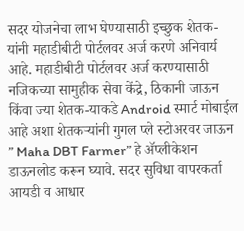सदर योजनेचा लाभ घेण्यासाठी इच्छुक शेतक-यांनी महाडीबीटी पोर्टलवर अर्ज करणे अनिवार्य आहे. महाडीबीटी पोर्टलवर अर्ज करण्यासाठी नजिकच्या सामुहीक सेवा केंद्रे, ठिकानी जाऊन किंवा ज्या शेतक-याकडे Android स्मार्ट मोबाईल आहे अशा शेतकऱ्यांनी गुगल प्ले स्टोअरवर जाऊन ” Maha DBT Farmer” हे ॲप्लीकेशन डाऊनलोड करून घ्यावे. सदर सुविधा वापरकर्ता आयडी व आधार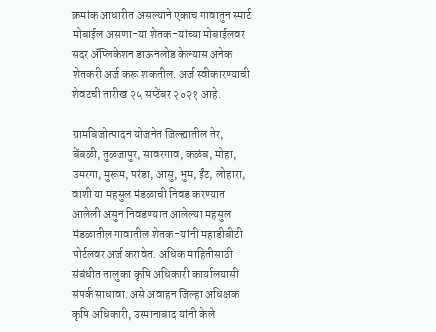क्रमांक आधारीत असल्याने एकाच गावातुन स्मार्ट मोबाईल असणा-या शेतक-यांच्या मोबाईलवर सदर ॲप्लिकेशन डाऊनलोड केल्यास अनेक शेतकरी अर्ज करू शकतील. अर्ज स्वीकारण्याची शेवटची तारीख २५ सप्टेंबर २०२१ आहे.

ग्रामबिजोत्पादन योजनेत जिल्ह्यातील तेर, बेंबळी, तुळजापुर, सावरगाव, कळंब, मोहा, उमरगा, मुरूम, परंडा, आसु, भुम, ईंट, लोहारा, वाशी या महसुल मंडळाची निवड करण्यात आलेली असुन निवडण्यात आलेल्या महसुल मंडळातील गावातील शेतक-यांनी महाडीबीटी पोर्टलवर अर्ज करावेत. अधिक माहितीसाठी संबंधीत तालुका कृषि अधिकारी कार्यालयासी संपर्क साधावा. असे अवाहन जिल्हा अधिक्षक कृषि अधिकारी, उस्मानाबाद यांनी केले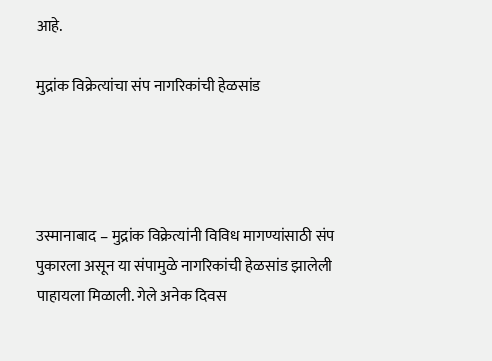आहे.

मुद्रांक विक्रेत्यांचा संप नागरिकांची हेळसांड




उस्मानाबाद – मुद्रांक विक्रेत्यांनी विविध मागण्यांसाठी संप पुकारला असून या संपामुळे नागरिकांची हेळसांड झालेली पाहायला मिळाली. गेले अनेक दिवस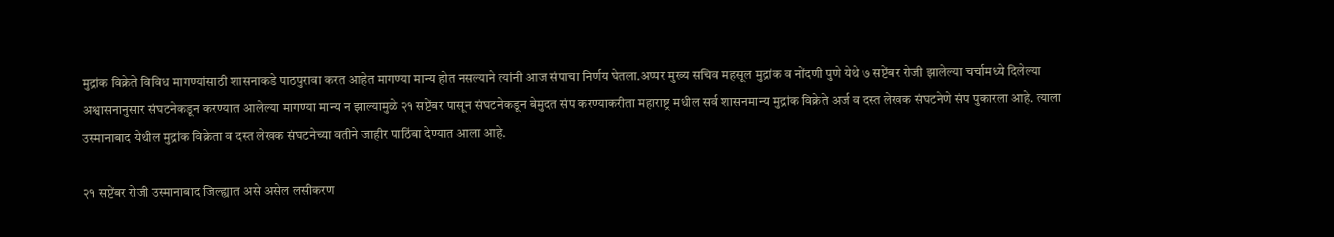मुद्रांक विक्रेते विविध मागण्यांसाठी शासनाकडे पाठपुरावा करत आहेत मागण्या मान्य होत नसल्याने त्यांनी आज संपाचा निर्णय घेतला.अप्पर मुख्य सचिव महसूल मुद्रांक व नोंदणी पुणे येथे ७ सप्टेंबर रोजी झालेल्या चर्चामध्ये दिलेल्या अश्वासनानुसार संघटनेकडून करण्यात आलेल्या मागण्या मान्य न झाल्यामुळे २१ सप्टेंबर पासून संघटनेकडून बेमुदत संप करण्याकरीता महाराष्ट्र मधील सर्व शासनमान्य मुद्रांक विक्रेते अर्ज व दस्त लेखक संघटनेणे संप पुकारला आहे. त्याला उस्मानाबाद येथील मुद्रांक विक्रेता व दस्त लेखक संघटनेच्या वतीने जाहीर पाठिंबा देण्यात आला आहे.

२१ सप्टेंबर रोजी उस्मानाबाद जिल्ह्यात असे असेल लसीकरण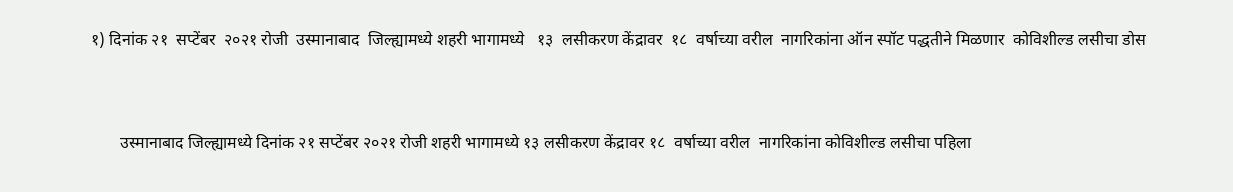१) दिनांक २१  सप्टेंबर  २०२१ रोजी  उस्मानाबाद  जिल्ह्यामध्ये शहरी भागामध्ये   १३  लसीकरण केंद्रावर  १८  वर्षाच्या वरील  नागरिकांना ऑन स्पॉट पद्धतीने मिळणार  कोविशील्ड लसीचा डोस


       उस्मानाबाद जिल्ह्यामध्ये दिनांक २१ सप्टेंबर २०२१ रोजी शहरी भागामध्ये १३ लसीकरण केंद्रावर १८  वर्षाच्या वरील  नागरिकांना कोविशील्ड लसीचा पहिला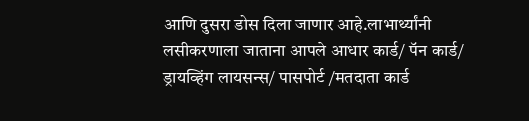आणि दुसरा डोस दिला जाणार आहे.लाभार्थ्यांनी लसीकरणाला जाताना आपले आधार कार्ड/ पॅन कार्ड/ ड्रायव्हिंग लायसन्स/ पासपोर्ट /मतदाता कार्ड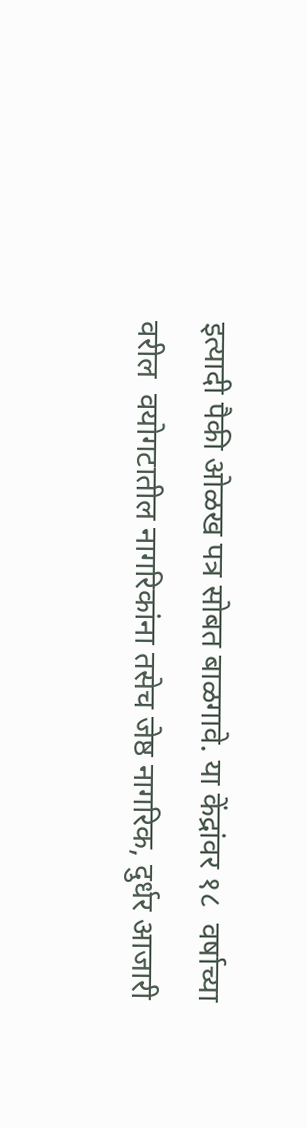इत्यादी पैकी ओळख पत्र सोबत बाळगावे. या केंद्रांवर १८  वर्षाच्या वरील  वयोगटातील नागरिकांना तसेच जेष्ठ नागरिक, दुर्धर आजारी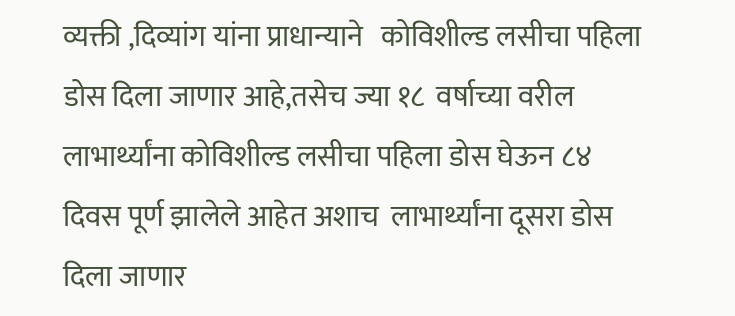व्यक्ती ,दिव्यांग यांना प्राधान्याने   कोविशील्ड लसीचा पहिला डोस दिला जाणार आहे,तसेच ज्या १८  वर्षाच्या वरील  लाभार्थ्यांना कोविशील्ड लसीचा पहिला डोस घेऊन ८४ दिवस पूर्ण झालेले आहेत अशाच  लाभार्थ्यांना दूसरा डोस दिला जाणार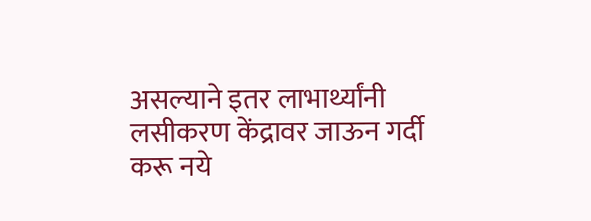असल्याने इतर लाभार्थ्यांनी लसीकरण केंद्रावर जाऊन गर्दी करू नये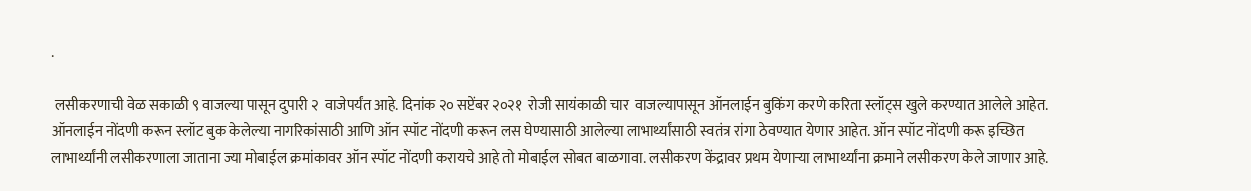.

 लसीकरणाची वेळ सकाळी ९ वाजल्या पासून दुपारी २  वाजेपर्यंत आहे. दिनांक २० सप्टेंबर २०२१  रोजी सायंकाळी चार  वाजल्यापासून ऑनलाईन बुकिंग करणे करिता स्लॉट्स खुले करण्यात आलेले आहेत. ऑनलाईन नोंदणी करून स्लॉट बुक केलेल्या नागरिकांसाठी आणि ऑन स्पॉट नोंदणी करून लस घेण्यासाठी आलेल्या लाभार्थ्यांसाठी स्वतंत्र रांगा ठेवण्यात येणार आहेत. ऑन स्पॉट नोंदणी करू इच्छित लाभार्थ्यांनी लसीकरणाला जाताना ज्या मोबाईल क्रमांकावर ऑन स्पॉट नोंदणी करायचे आहे तो मोबाईल सोबत बाळगावा. लसीकरण केंद्रावर प्रथम येणाऱ्या लाभार्थ्यांना क्रमाने लसीकरण केले जाणार आहे.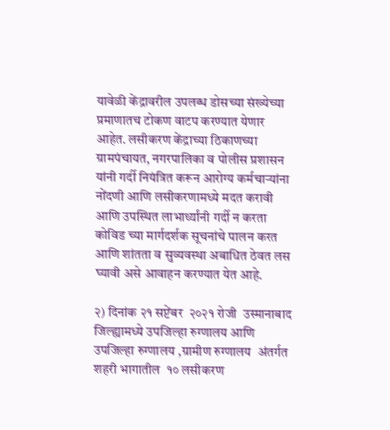यावेळी केंद्रावरील उपलब्ध डोसच्या संख्येच्या प्रमाणातच टोकण वाटप करण्यात येणार आहेत. लसीकरण केंद्राच्या ठिकाणच्या ग्रामपंचायत, नगरपालिका व पोलीस प्रशासन यांनी गर्दी नियंत्रित करून आरोग्य कर्मचाऱ्यांना नोंदणी आणि लसीकरणामध्ये मदत करावी आणि उपस्थित लाभार्थ्यांनी गर्दी न करता कोविड च्या मार्गदर्शक सूचनांचे पालन करत आणि शांतता व सुव्यवस्था अबाधित ठेवत लस घ्यावी असे आवाहन करण्यात येत आहे.

२) दिनांक २१ सप्टेंबर  २०२१ रोजी  उस्मानाबाद  जिल्ह्यामध्ये उपजिल्हा रुग्णालय आणि उपजिल्हा रुग्णालय ,ग्रामीण रुग्णालय  अंतर्गत शहरी भागातील  १० लसीकरण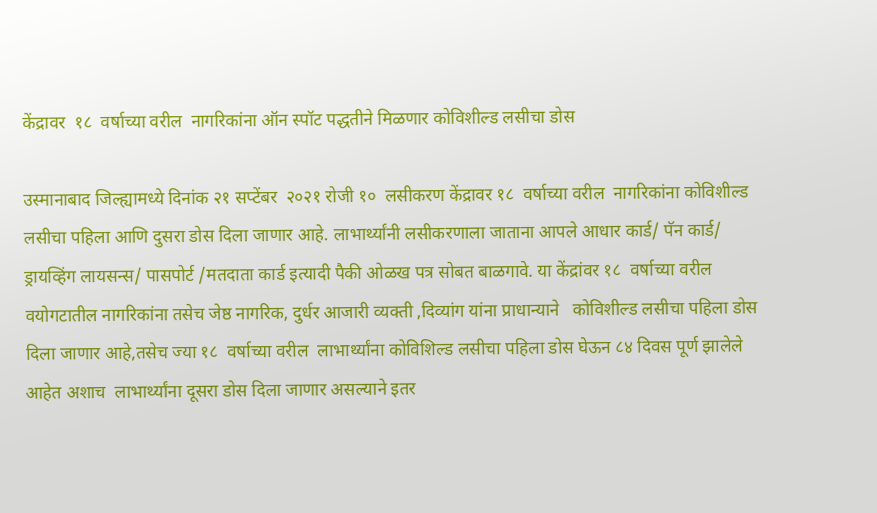केंद्रावर  १८  वर्षाच्या वरील  नागरिकांना ऑन स्पॉट पद्धतीने मिळणार कोविशील्ड लसीचा डोस

उस्मानाबाद जिल्ह्यामध्ये दिनांक २१ सप्टेंबर  २०२१ रोजी १०  लसीकरण केंद्रावर १८  वर्षाच्या वरील  नागरिकांना कोविशील्ड लसीचा पहिला आणि दुसरा डोस दिला जाणार आहे. लाभार्थ्यांनी लसीकरणाला जाताना आपले आधार कार्ड/ पॅन कार्ड/ ड्रायव्हिंग लायसन्स/ पासपोर्ट /मतदाता कार्ड इत्यादी पैकी ओळख पत्र सोबत बाळगावे. या केंद्रांवर १८  वर्षाच्या वरील  वयोगटातील नागरिकांना तसेच जेष्ठ नागरिक, दुर्धर आजारी व्यक्ती ,दिव्यांग यांना प्राधान्याने   कोविशील्ड लसीचा पहिला डोस दिला जाणार आहे,तसेच ज्या १८  वर्षाच्या वरील  लाभार्थ्यांना कोविशिल्ड लसीचा पहिला डोस घेऊन ८४ दिवस पूर्ण झालेले आहेत अशाच  लाभार्थ्यांना दूसरा डोस दिला जाणार असल्याने इतर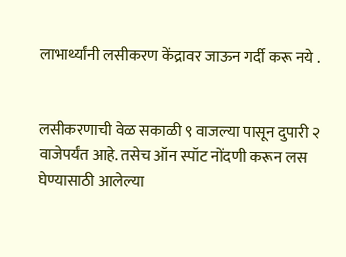लाभार्थ्यांनी लसीकरण केंद्रावर जाऊन गर्दी करू नये .


लसीकरणाची वेळ सकाळी ९ वाजल्या पासून दुपारी २  वाजेपर्यंत आहे. तसेच ऑन स्पॉट नोंदणी करून लस घेण्यासाठी आलेल्या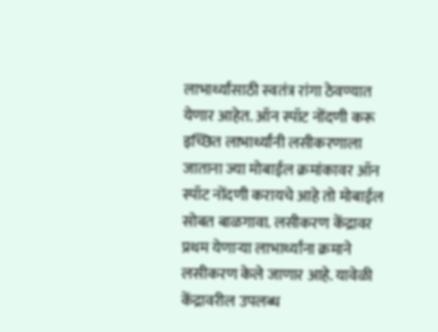लाभार्थ्यांसाठी स्वतंत्र रांगा ठेवण्यात येणार आहेत. ऑन स्पॉट नोंदणी करू इच्छित लाभार्थ्यांनी लसीकरणाला जाताना ज्या मोबाईल क्रमांकावर ऑन स्पॉट नोंदणी करायचे आहे तो मोबाईल सोबत बाळगावा. लसीकरण केंद्रावर प्रथम येणाऱ्या लाभार्थ्यांना क्रमाने लसीकरण केले जाणार आहे. यावेळी केंद्रावरील उपलब्ध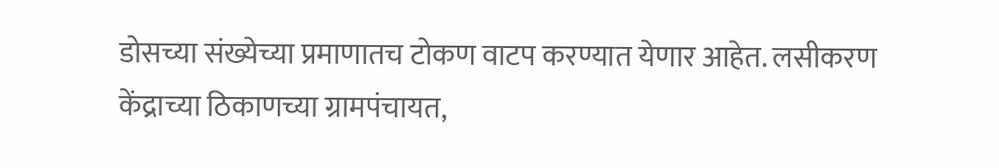डोसच्या संख्येच्या प्रमाणातच टोकण वाटप करण्यात येणार आहेत. लसीकरण केंद्राच्या ठिकाणच्या ग्रामपंचायत,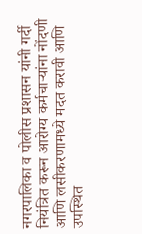नगरपालिका व पोलीस प्रशासन यांनी गर्दी नियंत्रित करून आरोग्य कर्मचाऱ्यांना नोंदणी आणि लसीकरणामध्ये मदत करावी आणि उपस्थित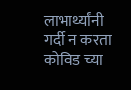लाभार्थ्यांनी गर्दी न करता कोविड च्या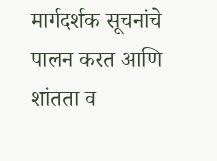मार्गदर्शक सूचनांचे पालन करत आणि शांतता व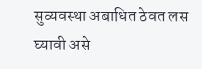सुव्यवस्था अबाधित ठेवत लस घ्यावी असे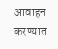आवाहन करण्यात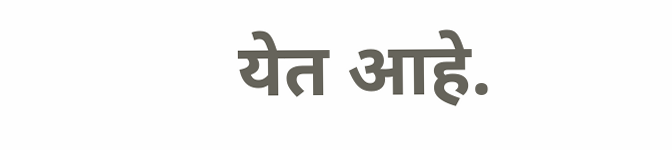येत आहे.